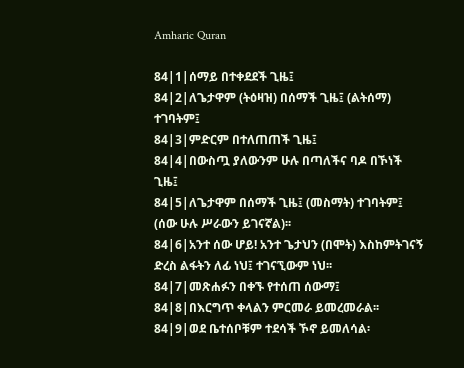Amharic Quran

84|1|ሰማይ በተቀደደች ጊዜ፤
84|2|ለጌታዋም (ትዕዛዝ) በሰማች ጊዜ፤ (ልትሰማ) ተገባትም፤
84|3|ምድርም በተለጠጠች ጊዜ፤
84|4|በውስጧ ያለውንም ሁሉ በጣለችና ባዶ በኾነች ጊዜ፤
84|5|ለጌታዋም በሰማች ጊዜ፤ (መስማት) ተገባትም፤ (ሰው ሁሉ ሥራውን ይገናኛል)፡፡
84|6|አንተ ሰው ሆይ! አንተ ጌታህን (በሞት) እስከምትገናኝ ድረስ ልፋትን ለፊ ነህ፤ ተገናኚውም ነህ፡፡
84|7|መጽሐፉን በቀኙ የተሰጠ ሰውማ፤
84|8|በእርግጥ ቀላልን ምርመራ ይመረመራል፡፡
84|9|ወደ ቤተሰቦቹም ተደሳች ኾኖ ይመለሳል፡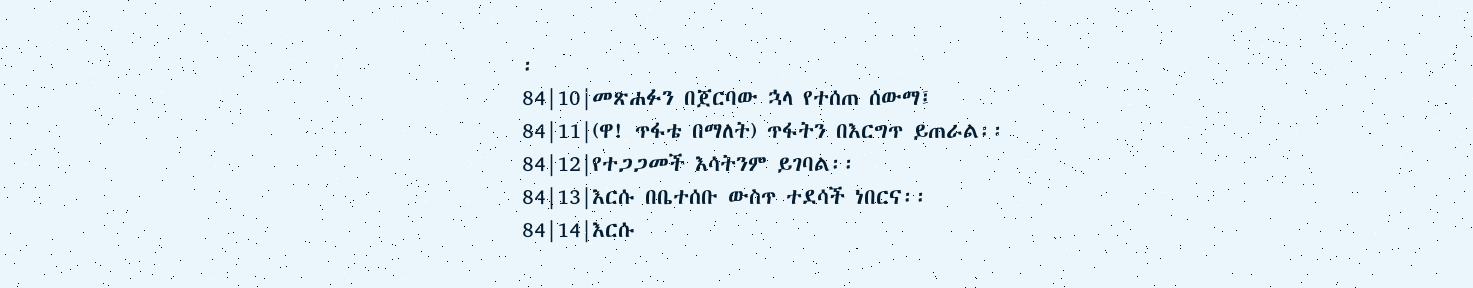፡
84|10|መጽሐፉን በጀርባው ኋላ የተሰጠ ሰውማ፤
84|11|(ዋ! ጥፋቴ በማለት) ጥፋትን በእርግጥ ይጠራል፡፡
84|12|የተጋጋመች እሳትንም ይገባል፡፡
84|13|እርሱ በቤተሰቡ ውስጥ ተደሳች ነበርና፡፡
84|14|እርሱ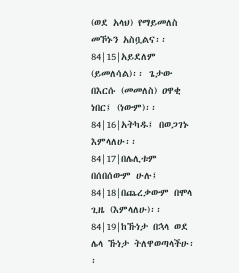(ወደ አላህ) የማይመለስ መኾኑን አስቧልና፡፡
84|15|አይደለም (ይመለሳል)፡፡ ጌታው በእርሱ (መመለስ) ዐዋቂ ነበር፤ (ነውም)፡፡
84|16|አትካዱ፤ በወጋገኑ እምላለሁ፡፡
84|17|በሌሊቱም በሰበሰውም ሁሉ፤
84|18|በጨረቃውም በሞላ ጊዜ (እምላለሁ)፡፡
84|19|ከኹነታ በኋላ ወደ ሌላ ኹነታ ትለዋወጣላችሁ፡፡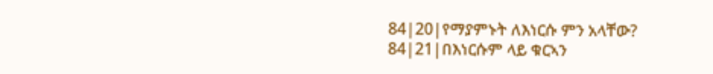84|20|የማያምኑት ለእነርሱ ምን አላቸው?
84|21|በእነርሱም ላይ ቁርኣን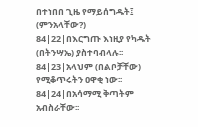በተነበበ ጊዜ የማይሰግዱት፤ (ምንአላቸው?)
84|22|በእርግጡ እነዚያ የካዱት (በትንሣኤ) ያስተባብላሉ፡፡
84|23|አላህም (በልቦቻቸው) የሚቆጥሩትን ዐዋቂ ነው፡፡
84|24|በአሳማሚ ቅጣትም አብስራቸው፡፡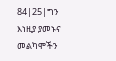84|25|ግን እነዚያ ያመኑና መልካሞችን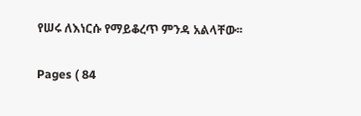የሠሩ ለእነርሱ የማይቆረጥ ምንዳ አልላቸው፡፡

Pages ( 84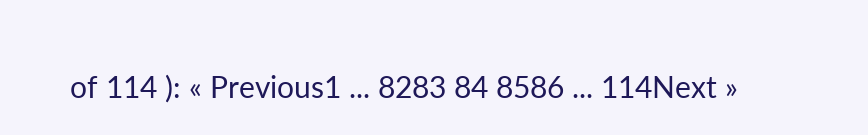of 114 ): « Previous1 ... 8283 84 8586 ... 114Next »